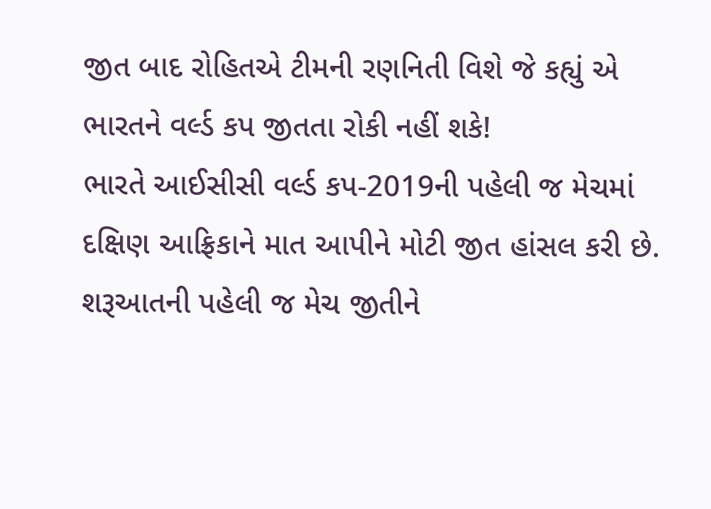જીત બાદ રોહિતએ ટીમની રણનિતી વિશે જે કહ્યું એ ભારતને વર્લ્ડ કપ જીતતા રોકી નહીં શકે!
ભારતે આઈસીસી વર્લ્ડ કપ-2019ની પહેલી જ મેચમાં દક્ષિણ આફ્રિકાને માત આપીને મોટી જીત હાંસલ કરી છે. શરૂઆતની પહેલી જ મેચ જીતીને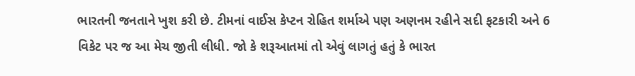ભારતની જનતાને ખુશ કરી છે. ટીમનાં વાઈસ કેપ્ટન રોહિત શર્માએ પણ અણનમ રહીને સદી ફટકારી અને 6 વિકેટ પર જ આ મેચ જીતી લીધી. જો કે શરૂઆતમાં તો એવું લાગતું હતું કે ભારત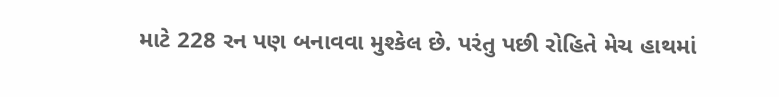માટે 228 રન પણ બનાવવા મુશ્કેલ છે. પરંતુ પછી રોહિતે મેચ હાથમાં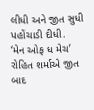લીધી અને જીત સુધી પહોંચાડી દીધી.
‘મેન ઓફ ધ મેચ’ રોહિત શર્માએ જીત બાદ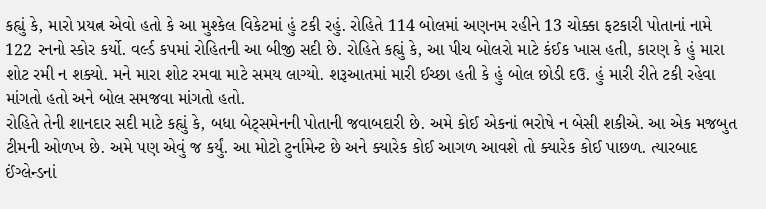કહ્યું કે, મારો પ્રયત્ન એવો હતો કે આ મુશ્કેલ વિકેટમાં હું ટકી રહું. રોહિતે 114 બોલમાં અણનમ રહીને 13 ચોક્કા ફટકારી પોતાનાં નામે 122 રનનો સ્કોર કર્યો. વર્લ્ડ કપમાં રોહિતની આ બીજી સદી છે. રોહિતે કહ્યું કે, આ પીચ બોલરો માટે કંઈક ખાસ હતી, કારણ કે હું મારા શોટ રમી ન શક્યો. મને મારા શોટ રમવા માટે સમય લાગ્યો. શરૂઆતમાં મારી ઈચ્છા હતી કે હું બોલ છોડી દઉ. હું મારી રીતે ટકી રહેવા માંગતો હતો અને બોલ સમજવા માંગતો હતો.
રોહિતે તેની શાનદાર સદી માટે કહ્યું કે, બધા બેટ્સમેનની પોતાની જવાબદારી છે. અમે કોઈ એકનાં ભરોષે ન બેસી શકીએ. આ એક મજબુત ટીમની ઓળખ છે. અમે પણ એવું જ કર્યું. આ મોટો ટુર્નામેન્ટ છે અને ક્યારેક કોઈ આગળ આવશે તો ક્યારેક કોઈ પાછળ. ત્યારબાદ ઈંગ્લેન્ડનાં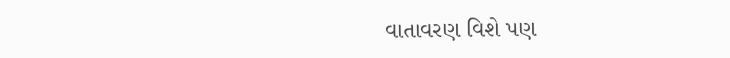વાતાવરણ વિશે પણ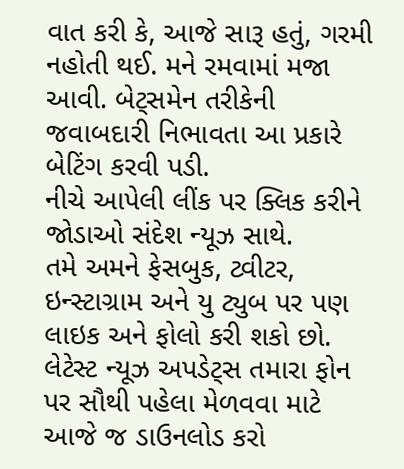વાત કરી કે, આજે સારૂ હતું, ગરમી નહોતી થઈ. મને રમવામાં મજા આવી. બેટ્સમેન તરીકેની જવાબદારી નિભાવતા આ પ્રકારે બેટિંગ કરવી પડી.
નીચે આપેલી લીંક પર ક્લિક કરીને જોડાઓ સંદેશ ન્યૂઝ સાથે.
તમે અમને ફેસબુક, ટ્વીટર, ઇન્સ્ટાગ્રામ અને યુ ટ્યુબ પર પણ લાઇક અને ફોલો કરી શકો છો.
લેટેસ્ટ ન્યૂઝ અપડેટ્સ તમારા ફોન પર સૌથી પહેલા મેળવવા માટે આજે જ ડાઉનલોડ કરો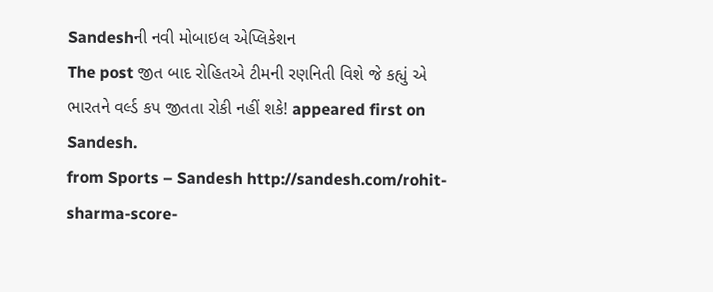Sandeshની નવી મોબાઇલ એપ્લિકેશન
The post જીત બાદ રોહિતએ ટીમની રણનિતી વિશે જે કહ્યું એ ભારતને વર્લ્ડ કપ જીતતા રોકી નહીં શકે! appeared first on Sandesh.
from Sports – Sandesh http://sandesh.com/rohit-sharma-score-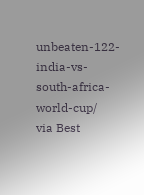unbeaten-122-india-vs-south-africa-world-cup/
via Best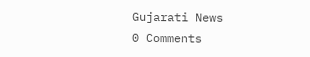Gujarati News
0 Comments